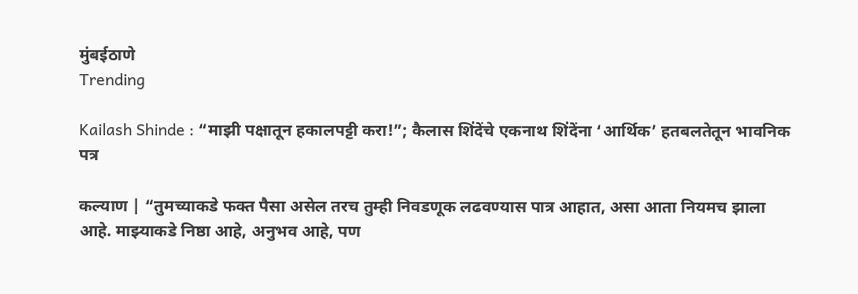मुंबईठाणे
Trending

Kailash Shinde : “माझी पक्षातून हकालपट्टी करा!”; कैलास शिंदेंचे एकनाथ शिंदेंना ‘आर्थिक’ हतबलतेतून भावनिक पत्र

कल्याण | “तुमच्याकडे फक्त पैसा असेल तरच तुम्ही निवडणूक लढवण्यास पात्र आहात, असा आता नियमच झाला आहे. माझ्याकडे निष्ठा आहे, अनुभव आहे, पण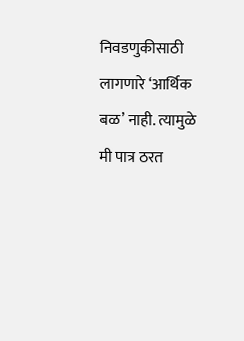निवडणुकीसाठी लागणारे ‘आर्थिक बळ’ नाही. त्यामुळे मी पात्र ठरत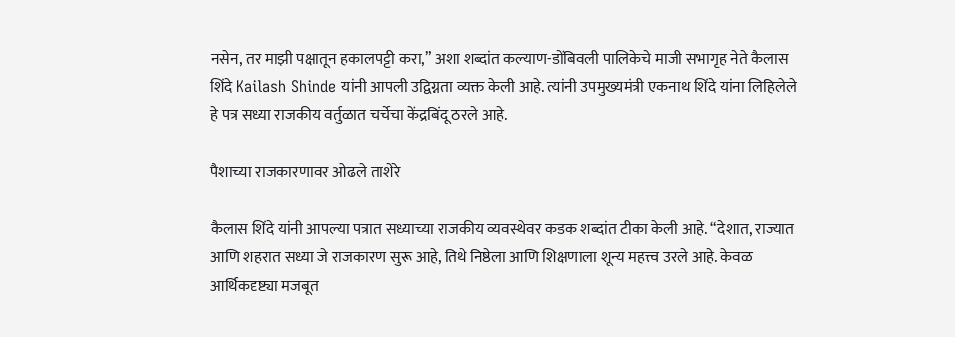नसेन, तर माझी पक्षातून हकालपट्टी करा,” अशा शब्दांत कल्याण-डोंबिवली पालिकेचे माजी सभागृह नेते कैलास शिंदे Kailash Shinde यांनी आपली उद्विग्नता व्यक्त केली आहे. त्यांनी उपमुख्यमंत्री एकनाथ शिंदे यांना लिहिलेले हे पत्र सध्या राजकीय वर्तुळात चर्चेचा केंद्रबिंदू ठरले आहे.

पैशाच्या राजकारणावर ओढले ताशेरे

कैलास शिंदे यांनी आपल्या पत्रात सध्याच्या राजकीय व्यवस्थेवर कडक शब्दांत टीका केली आहे. “देशात, राज्यात आणि शहरात सध्या जे राजकारण सुरू आहे, तिथे निष्ठेला आणि शिक्षणाला शून्य महत्त्व उरले आहे. केवळ आर्थिकदृष्ट्या मजबूत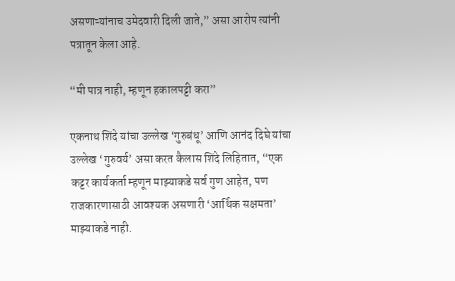असणाऱ्यांनाच उमेदवारी दिली जाते,” असा आरोप त्यांनी पत्रातून केला आहे.

“मी पात्र नाही, म्हणून हकालपट्टी करा”

एकनाथ शिंदे यांचा उल्लेख ‘गुरुबंधू’ आणि आनंद दिघे यांचा उल्लेख ‘गुरुवर्य’ असा करत कैलास शिंदे लिहितात, “एक कट्टर कार्यकर्ता म्हणून माझ्याकडे सर्व गुण आहेत, पण राजकारणासाठी आवश्यक असणारी ‘आर्थिक सक्षमता’ माझ्याकडे नाही.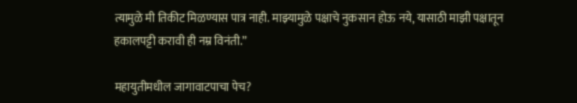त्यामुळे मी तिकीट मिळण्यास पात्र नाही. माझ्यामुळे पक्षाचे नुकसान होऊ नये, यासाठी माझी पक्षातून हकालपट्टी करावी ही नम्र विनंती.”

महायुतीमधील जागावाटपाचा पेच?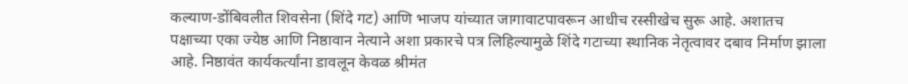कल्याण-डोंबिवलीत शिवसेना (शिंदे गट) आणि भाजप यांच्यात जागावाटपावरून आधीच रस्सीखेच सुरू आहे. अशातच पक्षाच्या एका ज्येष्ठ आणि निष्ठावान नेत्याने अशा प्रकारचे पत्र लिहिल्यामुळे शिंदे गटाच्या स्थानिक नेतृत्वावर दबाव निर्माण झाला आहे. निष्ठावंत कार्यकर्त्यांना डावलून केवळ श्रीमंत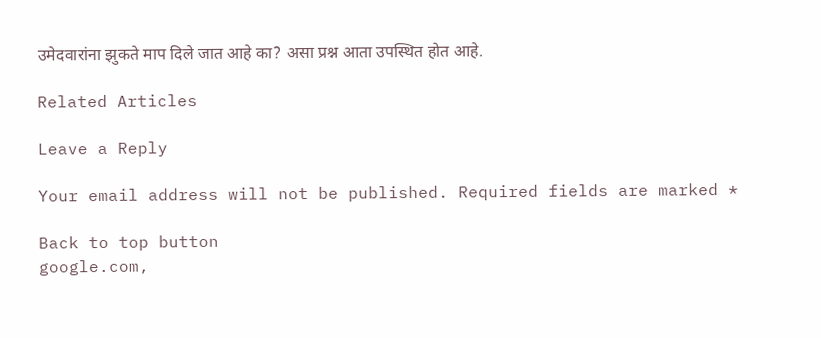उमेदवारांना झुकते माप दिले जात आहे का? असा प्रश्न आता उपस्थित होत आहे.

Related Articles

Leave a Reply

Your email address will not be published. Required fields are marked *

Back to top button
google.com,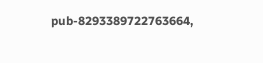pub-8293389722763664,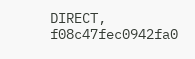DIRECT, f08c47fec0942fa0